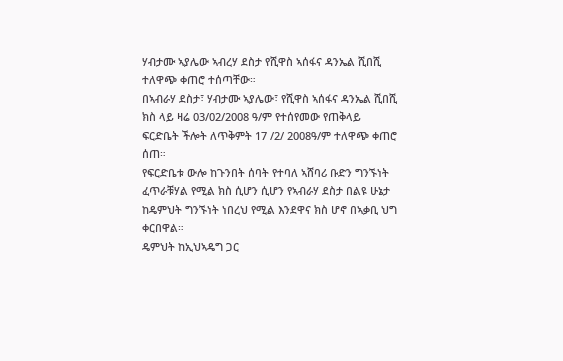ሃብታሙ ኣያሌው ኣብረሃ ደስታ የሺዋስ ኣሰፋና ዳንኤል ሺበሺ ተለዋጭ ቀጠሮ ተሰጣቸው።
በኣብራሃ ደስታ፣ ሃብታሙ ኣያሌው፣ የሺዋስ ኣሰፋና ዳንኤል ሺበሺ ክስ ላይ ዛሬ 03/02/2008 ዓ/ም የተሰየመው የጠቅላይ ፍርድቤት ችሎት ለጥቅምት 17 /2/ 2008ዓ/ም ተለዋጭ ቀጠሮ ሰጠ።
የፍርድቤቱ ውሎ ከጉንበት ሰባት የተባለ ኣሸባሪ ቡድን ግንኙነት ፈጥራቹሃል የሚል ክስ ሲሆን ሲሆን የኣብራሃ ደስታ በልዩ ሁኔታ ከዴምህት ግንኙነት ነበረህ የሚል እንደዋና ክስ ሆኖ በኣቃቢ ህግ ቀርበዋል።
ዴምህት ከኢህኣዴግ ጋር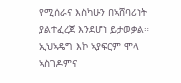የሚሰራና እስካሁን በኣሸባሪነት ያልተፈረጀ እንደሆነ ይታወቃል። ኢህኣዴግ እኮ ኣያፍርም ሞላ ኣስገዶምና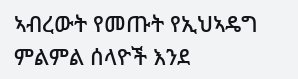ኣብረውት የመጡት የኢህኣዴግ ምልምል ሰላዮች እንደ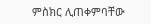ምስክር ሊጠቀምባቸው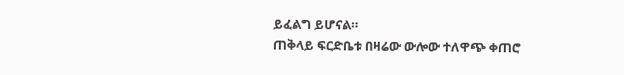ይፈልግ ይሆናል።
ጠቅላይ ፍርድቤቱ በዛሬው ውሎው ተለዋጭ ቀጠሮ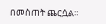በመስጠት ጨርሷል።